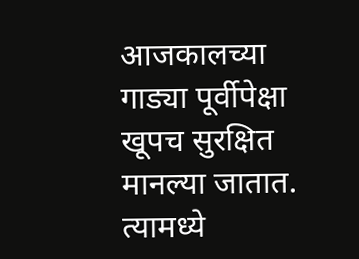आजकालच्या गाड्या पूर्वीपेक्षा खूपच सुरक्षित मानल्या जातात. त्यामध्ये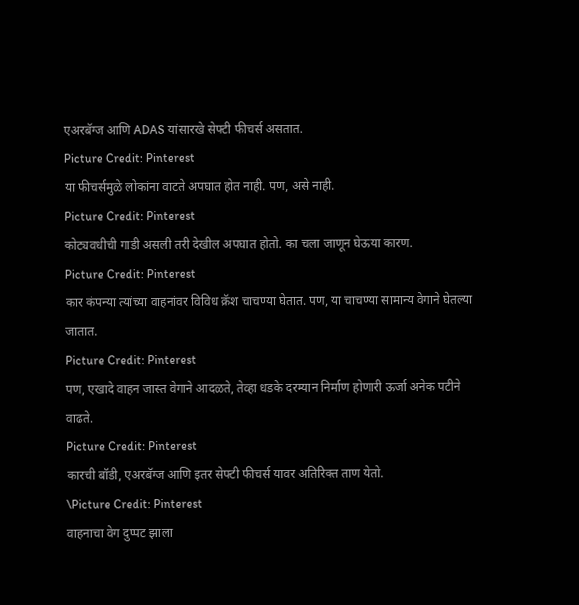एअरबॅग्ज आणि ADAS यांसारखे सेफ्टी फीचर्स असतात.
Picture Credit: Pinterest
या फीचर्समुळे लोकांना वाटते अपघात होत नाही. पण, असे नाही.
Picture Credit: Pinterest
कोट्यवधीची गाडी असली तरी देखील अपघात होतो. का चला जाणून घेऊया कारण.
Picture Credit: Pinterest
कार कंपन्या त्यांच्या वाहनांवर विविध क्रॅश चाचण्या घेतात. पण, या चाचण्या सामान्य वेगाने घेतल्या जातात.
Picture Credit: Pinterest
पण, एखादे वाहन जास्त वेगाने आदळते, तेव्हा धडके दरम्यान निर्माण होणारी ऊर्जा अनेक पटीने वाढते.
Picture Credit: Pinterest
कारची बॉडी, एअरबॅग्ज आणि इतर सेफ्टी फीचर्स यावर अतिरिक्त ताण येतो.
\Picture Credit: Pinterest
वाहनाचा वेग दुप्पट झाला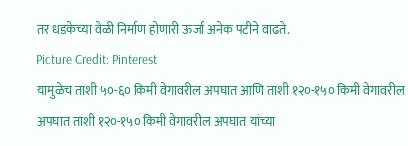तर धडकेच्या वेळी निर्माण होणारी ऊर्जा अनेक पटीने वाढते.
Picture Credit: Pinterest
यामुळेच ताशी ५०-६० किमी वेगावरील अपघात आणि ताशी १२०-१५० किमी वेगावरील अपघात ताशी १२०-१५० किमी वेगावरील अपघात यांच्या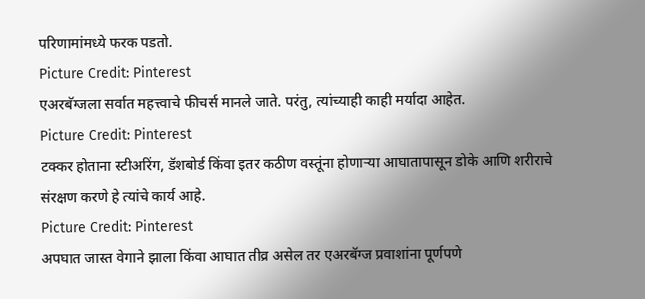परिणामांमध्ये फरक पडतो.
Picture Credit: Pinterest
एअरबॅग्जला सर्वात महत्त्वाचे फीचर्स मानले जाते. परंतु, त्यांच्याही काही मर्यादा आहेत.
Picture Credit: Pinterest
टक्कर होताना स्टीअरिंग, डॅशबोर्ड किंवा इतर कठीण वस्तूंना होणाऱ्या आघातापासून डोके आणि शरीराचे संरक्षण करणे हे त्यांचे कार्य आहे.
Picture Credit: Pinterest
अपघात जास्त वेगाने झाला किंवा आघात तीव्र असेल तर एअरबॅग्ज प्रवाशांना पूर्णपणे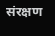संरक्षण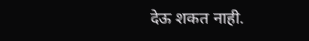देऊ शकत नाही.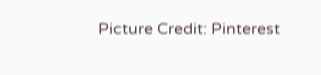Picture Credit: Pinterest